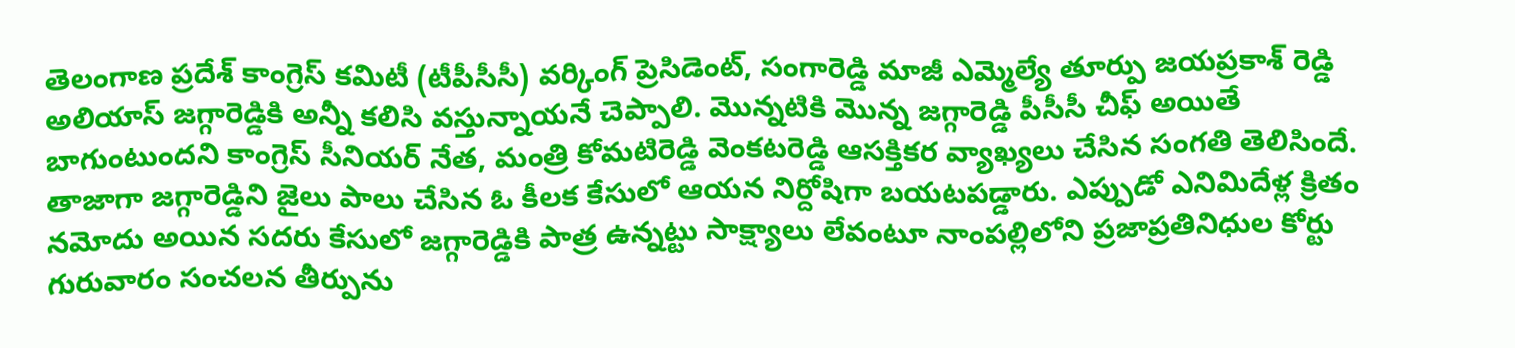తెలంగాణ ప్రదేశ్ కాంగ్రెస్ కమిటీ (టీపీసీసీ) వర్కింగ్ ప్రెసిడెంట్, సంగారెడ్డి మాజీ ఎమ్మెల్యే తూర్పు జయప్రకాశ్ రెడ్డి అలియాస్ జగ్గారెడ్డికి అన్నీ కలిసి వస్తున్నాయనే చెప్పాలి. మొన్నటికి మొన్న జగ్గారెడ్డి పీసీసీ చీఫ్ అయితే బాగుంటుందని కాంగ్రెస్ సీనియర్ నేత, మంత్రి కోమటిరెడ్డి వెంకటరెడ్డి ఆసక్తికర వ్యాఖ్యలు చేసిన సంగతి తెలిసిందే.
తాజాగా జగ్గారెడ్డిని జైలు పాలు చేసిన ఓ కీలక కేసులో ఆయన నిర్దోషిగా బయటపడ్డారు. ఎప్పుడో ఎనిమిదేళ్ల క్రితం నమోదు అయిన సదరు కేసులో జగ్గారెడ్డికి పాత్ర ఉన్నట్టు సాక్ష్యాలు లేవంటూ నాంపల్లిలోని ప్రజాప్రతినిధుల కోర్టు గురువారం సంచలన తీర్పును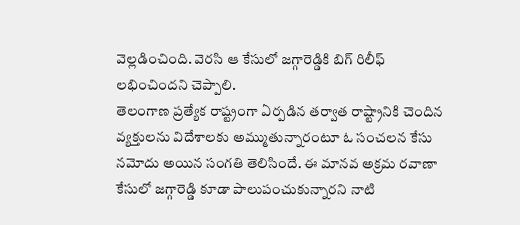వెల్లడించింది. వెరసి ఆ కేసులో జగ్గారెడ్డికి బిగ్ రిలీఫ్ లభించిందని చెప్పాలి.
తెలంగాణ ప్రత్యేక రాష్ట్రంగా ఏర్పడిన తర్వాత రాష్ట్రానికి చెందిన వ్యక్తులను విదేశాలకు అమ్ముతున్నారంటూ ఓ సంచలన కేసు నమోదు అయిన సంగతి తెలిసిందే. ఈ మానవ అక్రమ రవాణా కేసులో జగ్గారెడ్డి కూడా పాలుపంచుకున్నారని నాటి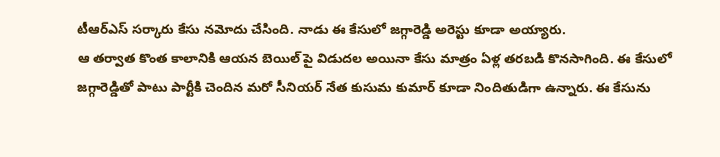టీఆర్ఎస్ సర్కారు కేసు నమోదు చేసింది. నాడు ఈ కేసులో జగ్గారెడ్డి అరెస్టు కూడా అయ్యారు.
ఆ తర్వాత కొంత కాలానికి ఆయన బెయిల్ పై విడుదల అయినా కేసు మాత్రం ఏళ్ల తరబడి కొనసాగింది. ఈ కేసులో జగ్గారెడ్డితో పాటు పార్టీకి చెందిన మరో సీనియర్ నేత కుసుమ కుమార్ కూడా నిందితుడిగా ఉన్నారు. ఈ కేసును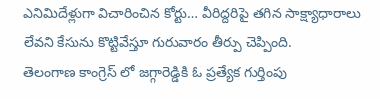ఎనిమిదేళ్లుగా విచారించిన కోర్టు… వీరిద్దరిపై తగిన సాక్ష్యాధారాలు లేవని కేసును కొట్టివేస్తూ గురువారం తీర్పు చెప్పింది.
తెలంగాణ కాంగ్రెస్ లో జగ్గారెడ్డికి ఓ ప్రత్యేక గుర్తింపు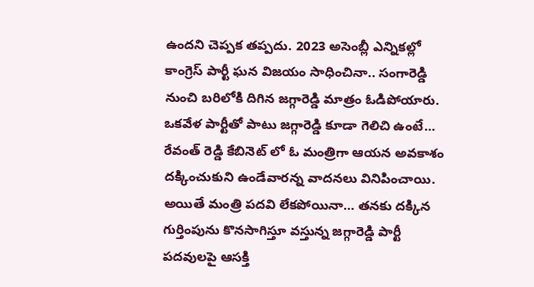ఉందని చెప్పక తప్పదు. 2023 అసెంబ్లీ ఎన్నికల్లో కాంగ్రెస్ పార్టీ ఘన విజయం సాధించినా.. సంగారెడ్డి నుంచి బరిలోకి దిగిన జగ్గారెడ్డి మాత్రం ఓడిపోయారు. ఒకవేళ పార్టీతో పాటు జగ్గారెడ్డి కూడా గెలిచి ఉంటే… రేవంత్ రెడ్డి కేబినెట్ లో ఓ మంత్రిగా ఆయన అవకాశం దక్కించుకుని ఉండేవారన్న వాదనలు వినిపించాయి.
అయితే మంత్రి పదవి లేకపోయినా… తనకు దక్కిన గుర్తింపును కొనసాగిస్తూ వస్తున్న జగ్గారెడ్డి పార్టీ పదవులపై ఆసక్తి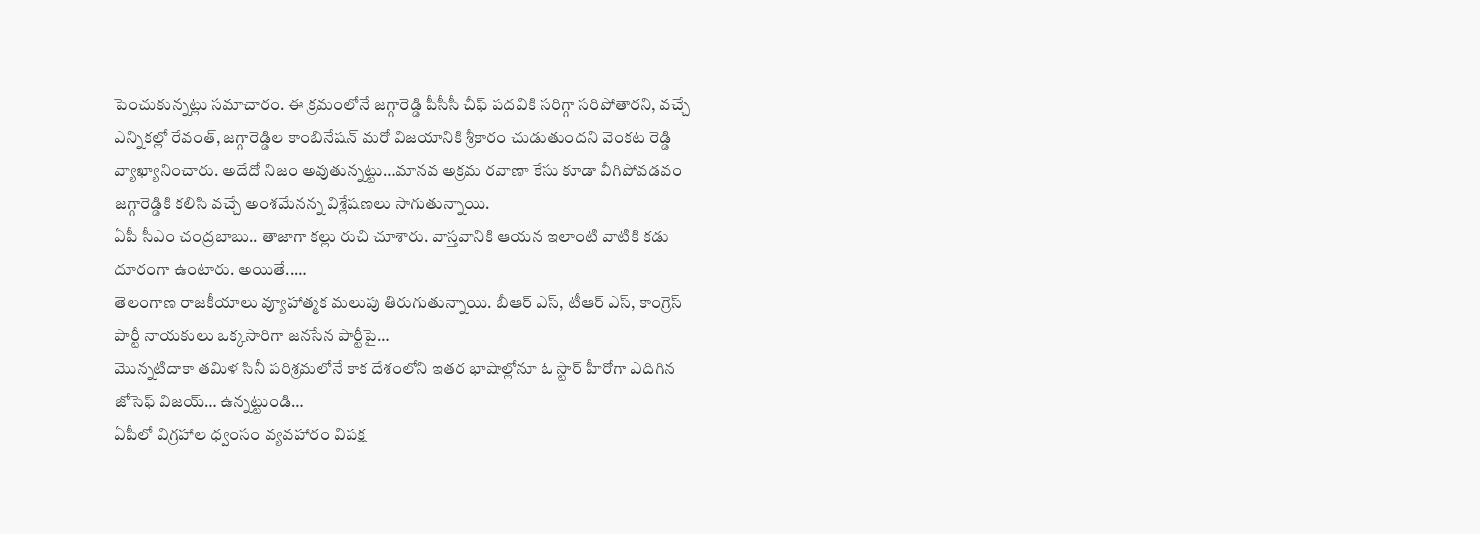పెంచుకున్నట్లు సమాచారం. ఈ క్రమంలోనే జగ్గారెడ్డి పీసీసీ చీఫ్ పదవికి సరిగ్గా సరిపోతారని, వచ్చే ఎన్నికల్లో రేవంత్, జగ్గారెడ్డిల కాంబినేషన్ మరో విజయానికి శ్రీకారం చుడుతుందని వెంకట రెడ్డి వ్యాఖ్యానించారు. అదేదో నిజం అవుతున్నట్టు…మానవ అక్రమ రవాణా కేసు కూడా వీగిపోవడవం జగ్గారెడ్డికి కలిసి వచ్చే అంశమేనన్న విశ్లేషణలు సాగుతున్నాయి.
ఏపీ సీఎం చంద్రబాబు.. తాజాగా కల్లు రుచి చూశారు. వాస్తవానికి ఆయన ఇలాంటి వాటికి కడు దూరంగా ఉంటారు. అయితే..…
తెలంగాణ రాజకీయాలు వ్యూహాత్మక మలుపు తిరుగుతున్నాయి. బీఆర్ ఎస్, టీఆర్ ఎస్, కాంగ్రెస్ పార్టీ నాయకులు ఒక్కసారిగా జనసేన పార్టీపై…
మొన్నటిదాకా తమిళ సినీ పరిశ్రమలోనే కాక దేశంలోని ఇతర భాషాల్లోనూ ఓ స్టార్ హీరోగా ఎదిగిన జోసెఫ్ విజయ్… ఉన్నట్టుండి…
ఏపీలో విగ్రహాల ధ్వంసం వ్యవహారం విపక్ష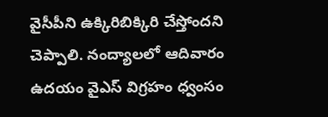వైసీపీని ఉక్కిరిబిక్కిరి చేస్తోందని చెప్పాలి. నంద్యాలలో ఆదివారం ఉదయం వైఎస్ విగ్రహం ధ్వంసం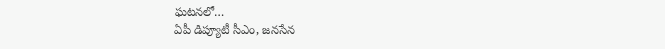ఘటనలో…
ఏపీ డిప్యూటీ సీఎం, జనసేన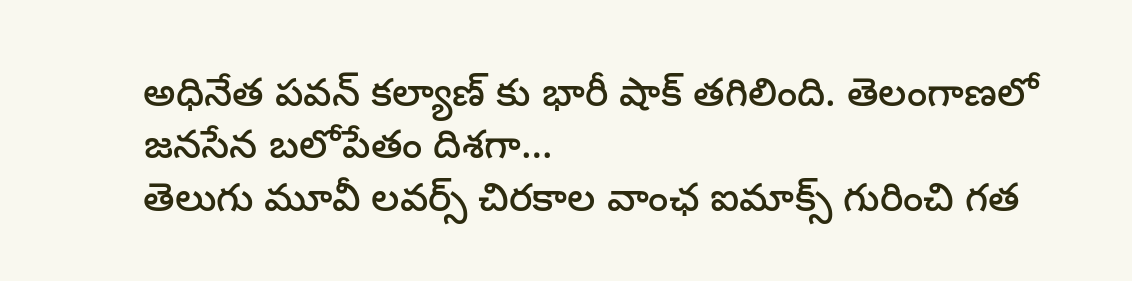అధినేత పవన్ కల్యాణ్ కు భారీ షాక్ తగిలింది. తెలంగాణలో జనసేన బలోపేతం దిశగా…
తెలుగు మూవీ లవర్స్ చిరకాల వాంఛ ఐమాక్స్ గురించి గత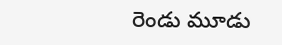రెండు మూడు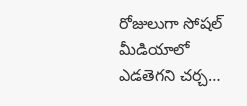రోజులుగా సోషల్ మీడియాలో ఎడతెగని చర్చ…